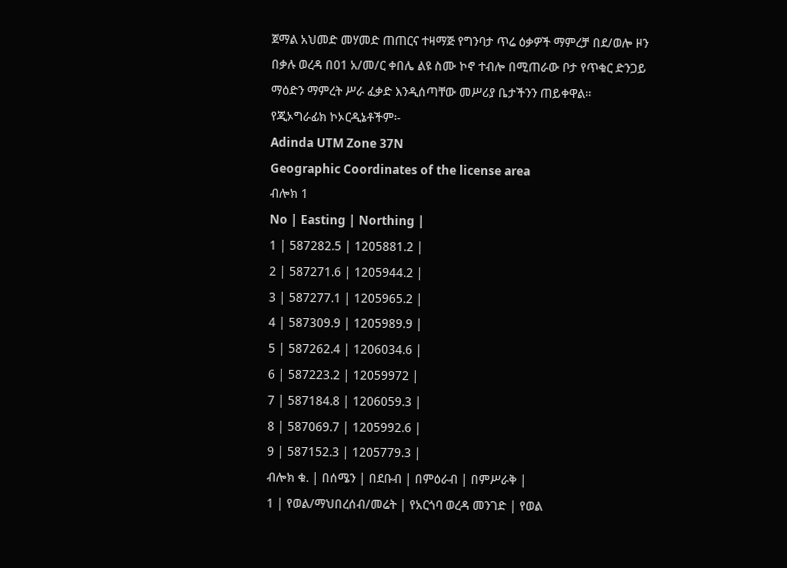ጀማል አህመድ መሃመድ ጠጠርና ተዛማጅ የግንባታ ጥሬ ዕቃዎች ማምረቻ በደ/ወሎ ዞን በቃሉ ወረዳ በ01 አ/መ/ር ቀበሌ ልዩ ስሙ ኮኖ ተብሎ በሚጠራው ቦታ የጥቁር ድንጋይ ማዕድን ማምረት ሥራ ፈቃድ እንዲሰጣቸው መሥሪያ ቤታችንን ጠይቀዋል፡፡
የጂኦግራፊክ ኮኦርዲኔቶችም፡-
Adinda UTM Zone 37N
Geographic Coordinates of the license area
ብሎክ 1
No | Easting | Northing |
1 | 587282.5 | 1205881.2 |
2 | 587271.6 | 1205944.2 |
3 | 587277.1 | 1205965.2 |
4 | 587309.9 | 1205989.9 |
5 | 587262.4 | 1206034.6 |
6 | 587223.2 | 12059972 |
7 | 587184.8 | 1206059.3 |
8 | 587069.7 | 1205992.6 |
9 | 587152.3 | 1205779.3 |
ብሎክ ቁ. | በሰሜን | በደቡብ | በምዕራብ | በምሥራቅ |
1 | የወል/ማህበረሰብ/መሬት | የአርጎባ ወረዳ መንገድ | የወል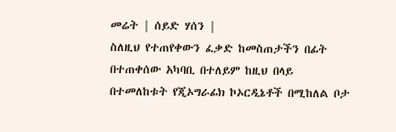መሬት | ሰይድ ሃሰን |
ስለዚህ የተጠየቀውን ፈቃድ ከመስጠታችን በፊት በተጠቀሰው አካባቢ በተለይም ከዚህ በላይ በተመለከቱት የጂኦግራፊክ ኮኦርዲኔቶች በሚከለል ቦታ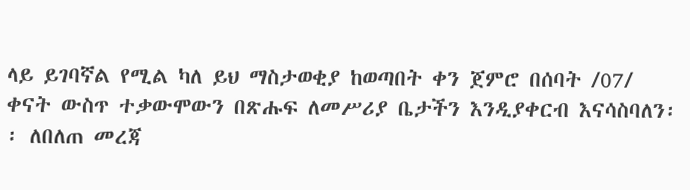ላይ ይገባኛል የሚል ካለ ይህ ማስታወቂያ ከወጣበት ቀን ጀምሮ በሰባት /07/ ቀናት ውስጥ ተቃውሞውን በጽሑፍ ለመሥሪያ ቤታችን እንዲያቀርብ እናሳስባለን፡፡ ለበለጠ መረጃ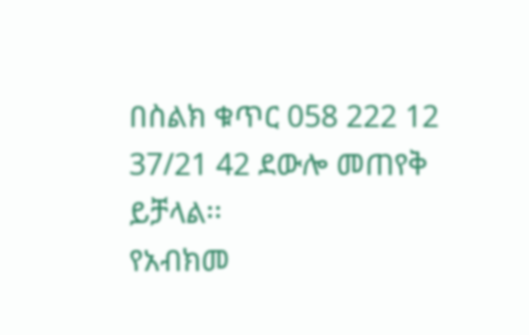በስልክ ቁጥር 058 222 12 37/21 42 ደውሎ መጠየቅ ይቻላል፡፡
የአብክመ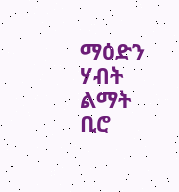ማዕድን ሃብት ልማት ቢሮ